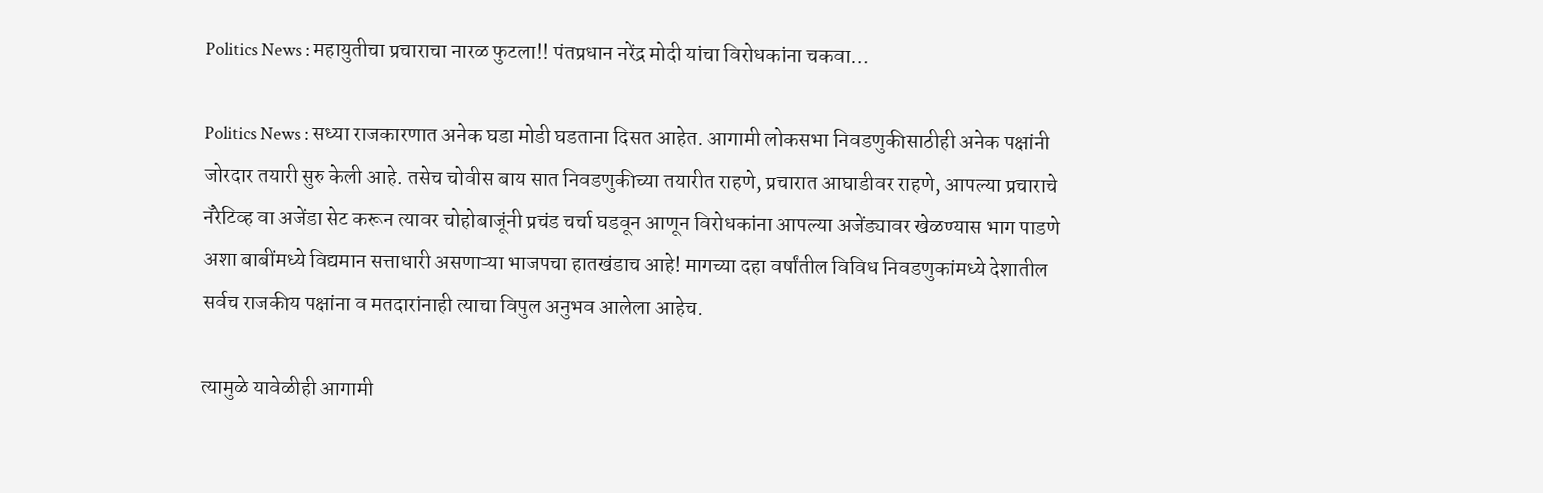Politics News : महायुतीचा प्रचाराचा नारळ फुटला!! पंतप्रधान नरेंद्र मोदी यांचा विरोधकांना चकवा…

Politics News : सध्या राजकारणात अनेक घडा मोडी घडताना दिसत आहेत. आगामी लोकसभा निवडणुकीसाठीही अनेक पक्षांनी जोरदार तयारी सुरु केली आहे. तसेच चोवीस बाय सात निवडणुकीच्या तयारीत राहणे, प्रचारात आघाडीवर राहणे, आपल्या प्रचाराचे नॅरेटिव्ह वा अजेंडा सेट करून त्यावर चोहोबाजूंनी प्रचंड चर्चा घडवून आणून विरोधकांना आपल्या अजेंड्यावर खेळण्यास भाग पाडणे अशा बाबींमध्ये विद्यमान सत्ताधारी असणाऱ्या भाजपचा हातखंडाच आहे! मागच्या दहा वर्षांतील विविध निवडणुकांमध्ये देशातील सर्वच राजकीय पक्षांना व मतदारांनाही त्याचा विपुल अनुभव आलेला आहेच.

त्यामुळे यावेळीही आगामी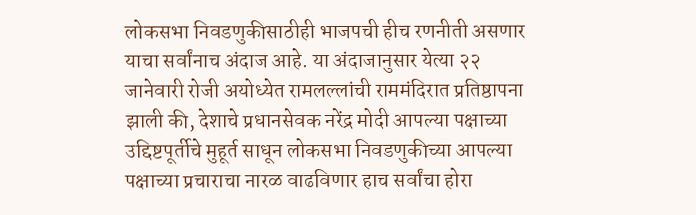लोकसभा निवडणुकीसाठीही भाजपची हीच रणनीती असणार याचा सर्वांनाच अंदाज आहे. या अंदाजानुसार येत्या २२ जानेवारी रोजी अयोध्येत रामलल्लांची राममंदिरात प्रतिष्ठापना झाली की, देशाचे प्रधानसेवक नरेंद्र मोदी आपल्या पक्षाच्या उद्दिष्टपूर्तीचे मुहूर्त साधून लोकसभा निवडणुकीच्या आपल्या पक्षाच्या प्रचाराचा नारळ वाढविणार हाच सर्वांचा होरा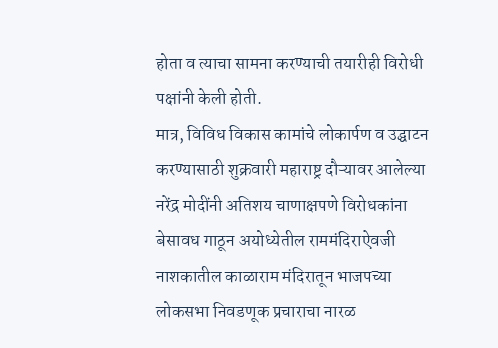होता व त्याचा सामना करण्याची तयारीही विरोधी पक्षांनी केली होती.
मात्र, विविध विकास कामांचे लोकार्पण व उद्घाटन करण्यासाठी शुक्रवारी महाराष्ट्र दौऱ्यावर आलेल्या नरेंद्र मोदींनी अतिशय चाणाक्षपणे विरोधकांना बेसावध गाठून अयोध्येतील राममंदिराऐवजी नाशकातील काळाराम मंदिरातून भाजपच्या लोकसभा निवडणूक प्रचाराचा नारळ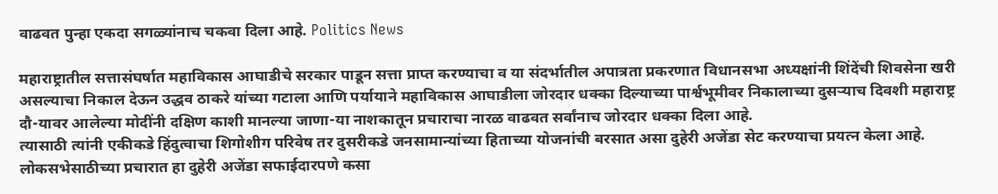वाढवत पुन्हा एकदा सगळ्यांनाच चकवा दिला आहे. Politics News

महाराष्ट्रातील सत्तासंघर्षात महाविकास आघाडीचे सरकार पाडून सत्ता प्राप्त करण्याचा व या संदर्भातील अपात्रता प्रकरणात विधानसभा अध्यक्षांनी शिंदेंची शिवसेना खरी असल्याचा निकाल देऊन उद्धव ठाकरे यांच्या गटाला आणि पर्यायाने महाविकास आघाडीला जोरदार धक्का दिल्याच्या पार्श्वभूमीवर निकालाच्या दुसऱ्याच दिवशी महाराष्ट्र दौ-यावर आलेल्या मोदींनी दक्षिण काशी मानल्या जाणा-या नाशकातून प्रचाराचा नारळ वाढवत सर्वांनाच जोरदार धक्का दिला आहे.
त्यासाठी त्यांनी एकीकडे हिंदुत्वाचा शिगोशीग परिवेष तर दुसरीकडे जनसामान्यांच्या हिताच्या योजनांची बरसात असा दुहेरी अजेंडा सेट करण्याचा प्रयत्न केला आहे. लोकसभेसाठीच्या प्रचारात हा दुहेरी अजेंडा सफाईदारपणे कसा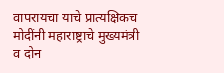वापरायचा याचे प्रात्यक्षिकच मोदींनी महाराष्ट्राचे मुख्यमंत्री व दोन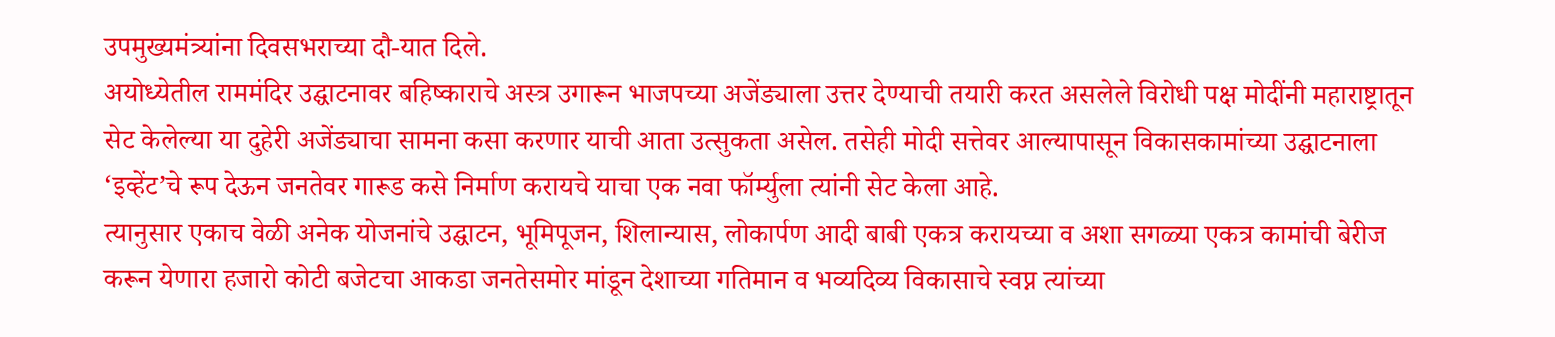उपमुख्यमंत्र्यांना दिवसभराच्या दौ-यात दिले.
अयोध्येतील राममंदिर उद्घाटनावर बहिष्काराचे अस्त्र उगारून भाजपच्या अजेंड्याला उत्तर देण्याची तयारी करत असलेले विरोधी पक्ष मोदींनी महाराष्ट्रातून सेट केलेल्या या दुहेरी अजेंड्याचा सामना कसा करणार याची आता उत्सुकता असेल. तसेही मोदी सत्तेवर आल्यापासून विकासकामांच्या उद्घाटनाला ‘इव्हेंट’चे रूप देऊन जनतेवर गारूड कसे निर्माण करायचे याचा एक नवा फॉर्म्युला त्यांनी सेट केला आहे.
त्यानुसार एकाच वेळी अनेक योजनांचे उद्घाटन, भूमिपूजन, शिलान्यास, लोकार्पण आदी बाबी एकत्र करायच्या व अशा सगळ्या एकत्र कामांची बेरीज करून येणारा हजारो कोटी बजेटचा आकडा जनतेसमोर मांडून देशाच्या गतिमान व भव्यदिव्य विकासाचे स्वप्न त्यांच्या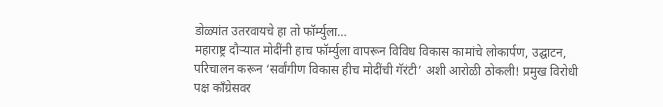डोळ्यांत उतरवायचे हा तो फॉर्म्युला…
महाराष्ट्र दौऱ्यात मोदींनी हाच फॉर्म्युला वापरून विविध विकास कामांचे लोकार्पण, उद्घाटन, परिचालन करून ‘सर्वांगीण विकास हीच मोदींची गॅरंटी’ अशी आरोळी ठोकली! प्रमुख विरोधी पक्ष काँग्रेसवर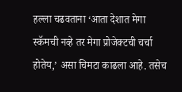हल्ला चढवताना ‘आता देशात मेगा स्कॅमची नव्हे तर मेगा प्रोजेक्टची चर्चा होतेय,’ असा चिमटा काढला आहे. तसेच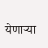येणाऱ्या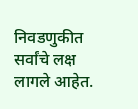निवडणुकीत सर्वांचे लक्ष लागले आहेत.